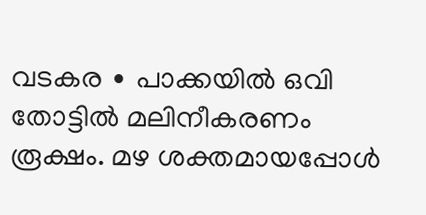വടകര ∙ പാക്കയിൽ ഒവി തോട്ടിൽ മലിനീകരണം രൂക്ഷം. മഴ ശക്തമായപ്പോൾ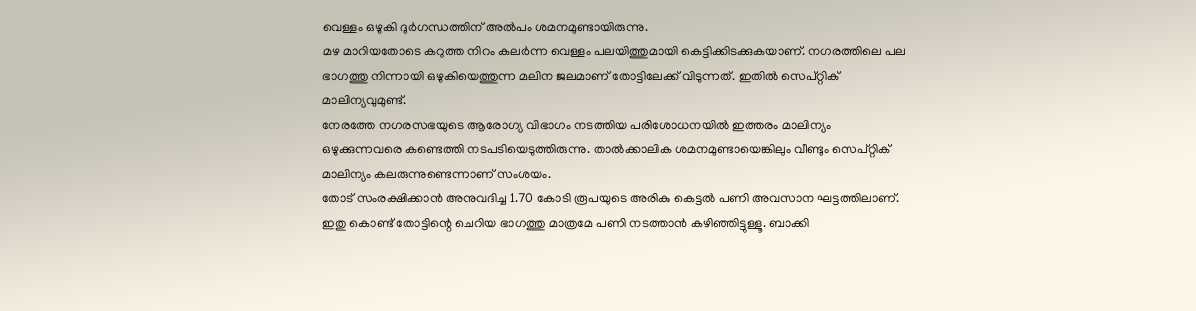വെള്ളം ഒഴുകി ദുർഗന്ധത്തിന് അൽപം ശമനമുണ്ടായിരുന്നു.
മഴ മാറിയതോടെ കറുത്ത നിറം കലർന്ന വെള്ളം പലയിത്തുമായി കെട്ടിക്കിടക്കുകയാണ്. നഗരത്തിലെ പല ഭാഗത്തു നിന്നായി ഒഴുകിയെത്തുന്ന മലിന ജലമാണ് തോട്ടിലേക്ക് വിടുന്നത്. ഇതിൽ സെപ്റ്റിക് മാലിന്യവുമുണ്ട്.
നേരത്തേ നഗരസഭയുടെ ആരോഗ്യ വിഭാഗം നടത്തിയ പരിശോധനയിൽ ഇത്തരം മാലിന്യം ഒഴുക്കുന്നവരെ കണ്ടെത്തി നടപടിയെടുത്തിരുന്നു. താൽക്കാലിക ശമനമുണ്ടായെങ്കിലും വീണ്ടും സെപ്റ്റിക് മാലിന്യം കലരുന്നുണ്ടെന്നാണ് സംശയം.
തോട് സംരക്ഷിക്കാൻ അനുവദിച്ച 1.70 കോടി രൂപയുടെ അരികു കെട്ടൽ പണി അവസാന ഘട്ടത്തിലാണ്.
ഇതു കൊണ്ട് തോട്ടിന്റെ ചെറിയ ഭാഗത്തു മാത്രമേ പണി നടത്താൻ കഴിഞ്ഞിട്ടുള്ളൂ. ബാക്കി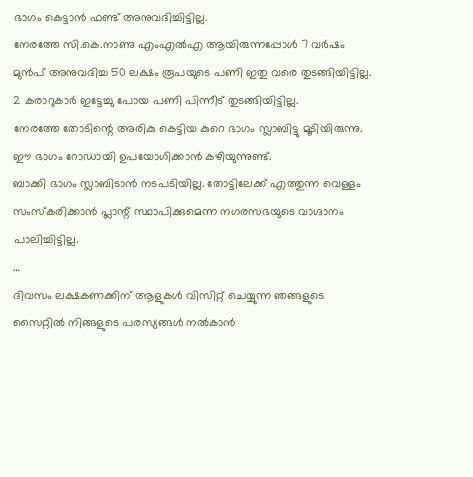ഭാഗം കെട്ടാൻ ഫണ്ട് അനുവദിച്ചിട്ടില്ല.
നേരത്തേ സി.കെ.നാണു എംഎൽഎ ആയിരുന്നപ്പോൾ 7 വർഷം മുൻപ് അനുവദിച്ച 50 ലക്ഷം രൂപയുടെ പണി ഇതു വരെ തുടങ്ങിയിട്ടില്ല. 2 കരാറുകാർ ഇട്ടേച്ചു പോയ പണി പിന്നീട് തുടങ്ങിയിട്ടില്ല.
നേരത്തേ തോടിന്റെ അരികു കെട്ടിയ കുറെ ഭാഗം സ്ലാബിട്ടു മൂടിയിരുന്നു. ഈ ഭാഗം റോഡായി ഉപയോഗിക്കാൻ കഴിയുന്നുണ്ട്.
ബാക്കി ഭാഗം സ്ലാബിടാൻ നടപടിയില്ല. തോട്ടിലേക്ക് എത്തുന്ന വെള്ളം സംസ്കരിക്കാൻ പ്ലാന്റ് സ്ഥാപിക്കുമെന്ന നഗരസഭയുടെ വാഗ്ദാനം പാലിച്ചിട്ടില്ല.
…
ദിവസം ലക്ഷകണക്കിന് ആളുകൾ വിസിറ്റ് ചെയ്യുന്ന ഞങ്ങളുടെ സൈറ്റിൽ നിങ്ങളുടെ പരസ്യങ്ങൾ നൽകാൻ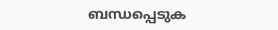ബന്ധപ്പെടുക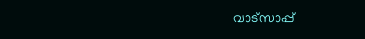വാട്സാപ്പ്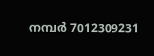നമ്പർ 7012309231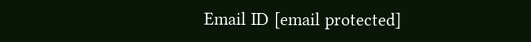Email ID [email protected]